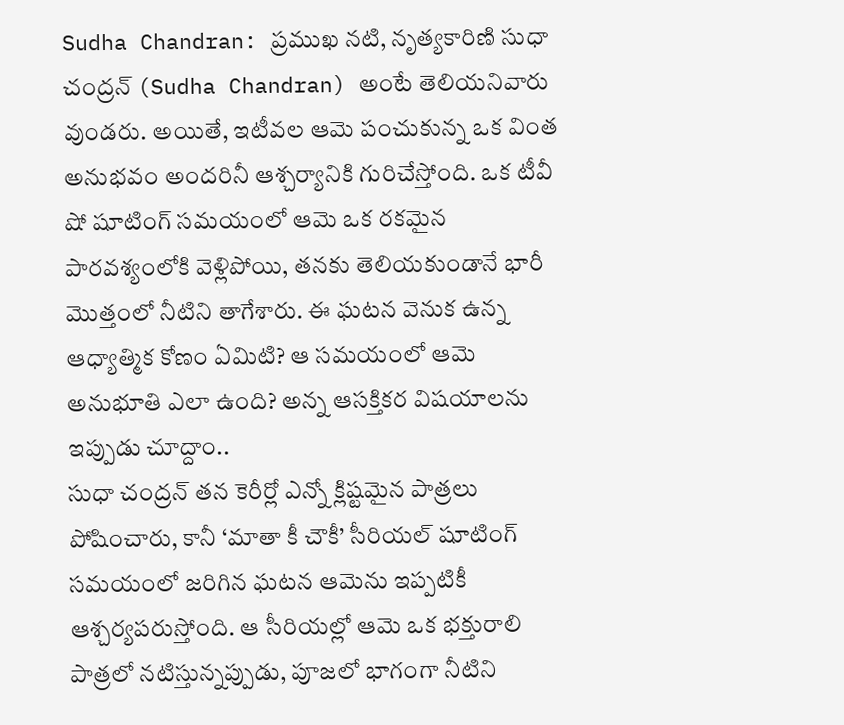Sudha Chandran: ప్రముఖ నటి, నృత్యకారిణి సుధా చంద్రన్ (Sudha Chandran) అంటే తెలియనివారు వుండరు. అయితే, ఇటీవల ఆమె పంచుకున్న ఒక వింత అనుభవం అందరినీ ఆశ్చర్యానికి గురిచేస్తోంది. ఒక టీవీ షో షూటింగ్ సమయంలో ఆమె ఒక రకమైన పారవశ్యంలోకి వెళ్లిపోయి, తనకు తెలియకుండానే భారీ మొత్తంలో నీటిని తాగేశారు. ఈ ఘటన వెనుక ఉన్న ఆధ్యాత్మిక కోణం ఏమిటి? ఆ సమయంలో ఆమె అనుభూతి ఎలా ఉంది? అన్న ఆసక్తికర విషయాలను ఇప్పుడు చూద్దాం..
సుధా చంద్రన్ తన కెరీర్లో ఎన్నో క్లిష్టమైన పాత్రలు పోషించారు, కానీ ‘మాతా కీ చౌకీ’ సీరియల్ షూటింగ్ సమయంలో జరిగిన ఘటన ఆమెను ఇప్పటికీ ఆశ్చర్యపరుస్తోంది. ఆ సీరియల్లో ఆమె ఒక భక్తురాలి పాత్రలో నటిస్తున్నప్పుడు, పూజలో భాగంగా నీటిని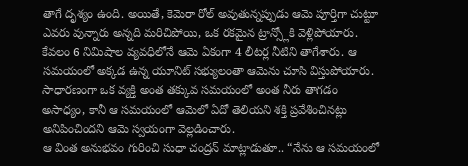తాగే దృశ్యం ఉంది. అయితే, కెమెరా రోల్ అవుతున్నప్పుడు ఆమె పూర్తిగా చుట్టూ ఎవరు వున్నారు అన్నది మరిచిపోయి, ఒక రకమైన ట్రాన్స్లోకి వెళ్లిపోయారు. కేవలం 6 నిమిషాల వ్యవధిలోనే ఆమె ఏకంగా 4 లీటర్ల నీటిని తాగేశారు. ఆ సమయంలో అక్కడ ఉన్న యూనిట్ సభ్యులంతా ఆమెను చూసి విస్తుపోయారు. సాధారణంగా ఒక వ్యక్తి అంత తక్కువ సమయంలో అంత నీరు తాగడం అసాధ్యం, కానీ ఆ సమయంలో ఆమెలో ఏదో తెలియని శక్తి ప్రవేశించినట్లు అనిపించిందని ఆమె స్వయంగా వెల్లడించారు.
ఆ వింత అనుభవం గురించి సుధా చంద్రన్ మాట్లాడుతూ.. “నేను ఆ సమయంలో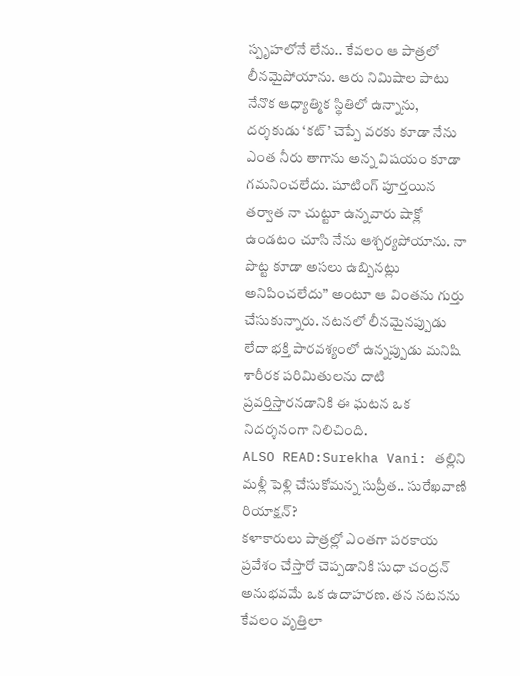స్పృహలోనే లేను.. కేవలం ఆ పాత్రలో లీనమైపోయాను. ఆరు నిమిషాల పాటు నేనొక ఆధ్యాత్మిక స్థితిలో ఉన్నాను, దర్శకుడు ‘కట్’ చెప్పే వరకు కూడా నేను ఎంత నీరు తాగాను అన్న విషయం కూడా గమనించలేదు. షూటింగ్ పూర్తయిన తర్వాత నా చుట్టూ ఉన్నవారు షాక్లో ఉండటం చూసి నేను ఆశ్చర్యపోయాను. నా పొట్ట కూడా అసలు ఉబ్బినట్లు అనిపించలేదు” అంటూ ఆ వింతను గుర్తు చేసుకున్నారు. నటనలో లీనమైనప్పుడు లేదా భక్తి పారవశ్యంలో ఉన్నప్పుడు మనిషి శారీరక పరిమితులను దాటి ప్రవర్తిస్తారనడానికి ఈ ఘటన ఒక నిదర్శనంగా నిలిచింది.
ALSO READ:Surekha Vani: తల్లిని మళ్లీ పెళ్లి చేసుకోమన్న సుప్రీత.. సురేఖవాణి రియాక్షన్?
కళాకారులు పాత్రల్లో ఎంతగా పరకాయ ప్రవేశం చేస్తారో చెప్పడానికి సుధా చంద్రన్ అనుభవమే ఒక ఉదాహరణ. తన నటనను కేవలం వృత్తిలా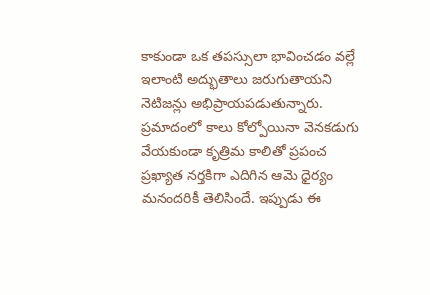కాకుండా ఒక తపస్సులా భావించడం వల్లే ఇలాంటి అద్భుతాలు జరుగుతాయని నెటిజన్లు అభిప్రాయపడుతున్నారు. ప్రమాదంలో కాలు కోల్పోయినా వెనకడుగు వేయకుండా కృత్రిమ కాలితో ప్రపంచ ప్రఖ్యాత నర్తకిగా ఎదిగిన ఆమె ధైర్యం మనందరికీ తెలిసిందే. ఇప్పుడు ఈ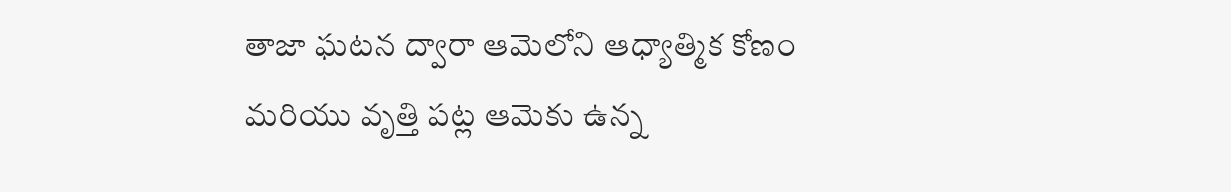తాజా ఘటన ద్వారా ఆమెలోని ఆధ్యాత్మిక కోణం మరియు వృత్తి పట్ల ఆమెకు ఉన్న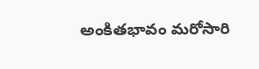అంకితభావం మరోసారి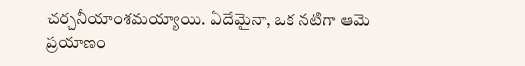చర్చనీయాంశమయ్యాయి. ఏదేమైనా, ఒక నటిగా ఆమె ప్రయాణం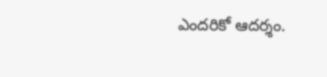ఎందరికో ఆదర్శం.